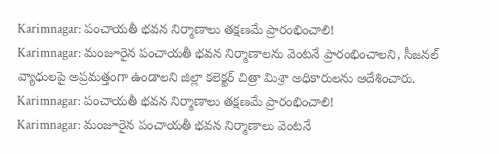Karimnagar: పంచాయతీ భవన నిర్మాణాలు తక్షణమే ప్రారంభించాలి!
Karimnagar: మంజూరైన పంచాయతీ భవన నిర్మాణాలను వెంటనే ప్రారంభించాలని, సీజనల్ వ్యాధులపై అప్రమత్తంగా ఉండాలని జిల్లా కలెక్టర్ చిత్రా మిశ్రా అధికారులను ఆదేశించారు.
Karimnagar: పంచాయతీ భవన నిర్మాణాలు తక్షణమే ప్రారంభించాలి!
Karimnagar: మంజూరైన పంచాయతీ భవన నిర్మాణాలు వెంటనే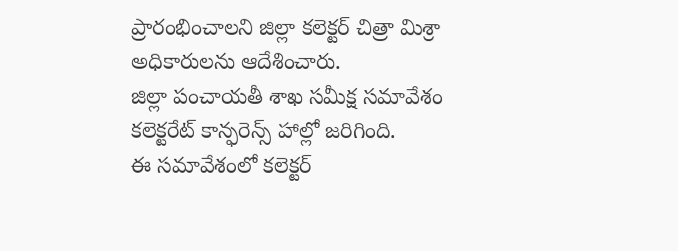ప్రారంభించాలని జిల్లా కలెక్టర్ చిత్రా మిశ్రా అధికారులను ఆదేశించారు.
జిల్లా పంచాయతీ శాఖ సమీక్ష సమావేశం కలెక్టరేట్ కాన్ఫరెన్స్ హాల్లో జరిగింది.
ఈ సమావేశంలో కలెక్టర్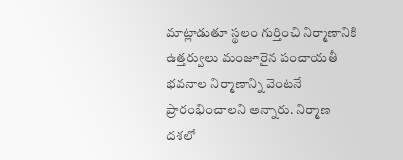మాట్లాడుతూ స్థలం గుర్తించి నిర్మాణానికి ఉత్తర్వులు మంజూరైన పంచాయతీ భవనాల నిర్మాణాన్ని వెంటనే ప్రారంభించాలని అన్నారు. నిర్మాణ దశలో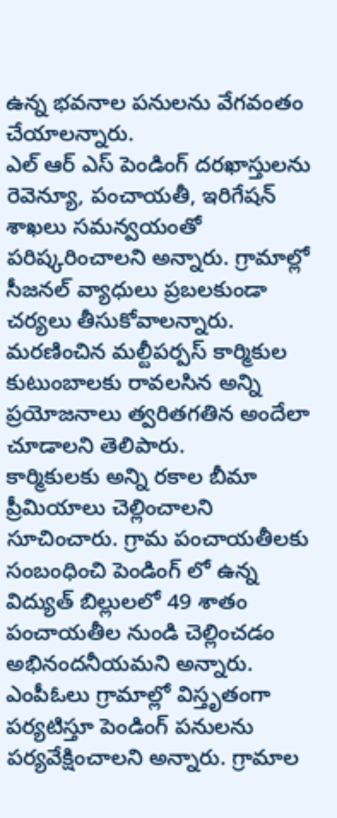ఉన్న భవనాల పనులను వేగవంతం చేయాలన్నారు.
ఎల్ ఆర్ ఎస్ పెండింగ్ దరఖాస్తులను రెవెన్యూ, పంచాయతీ, ఇరిగేషన్ శాఖలు సమన్వయంతో పరిష్కరించాలని అన్నారు. గ్రామాల్లో సీజనల్ వ్యాధులు ప్రబలకుండా చర్యలు తీసుకోవాలన్నారు. మరణించిన మల్టీపర్పస్ కార్మికుల కుటుంబాలకు రావలసిన అన్ని ప్రయోజనాలు త్వరితగతిన అందేలా చూడాలని తెలిపారు.
కార్మికులకు అన్ని రకాల బీమా ప్రీమియాలు చెల్లించాలని సూచించారు. గ్రామ పంచాయతీలకు సంబంధించి పెండింగ్ లో ఉన్న విద్యుత్ బిల్లులలో 49 శాతం పంచాయతీల నుండి చెల్లించడం అభినందనీయమని అన్నారు. ఎంపీఓలు గ్రామాల్లో విస్తృతంగా పర్యటిస్తూ పెండింగ్ పనులను పర్యవేక్షించాలని అన్నారు. గ్రామాల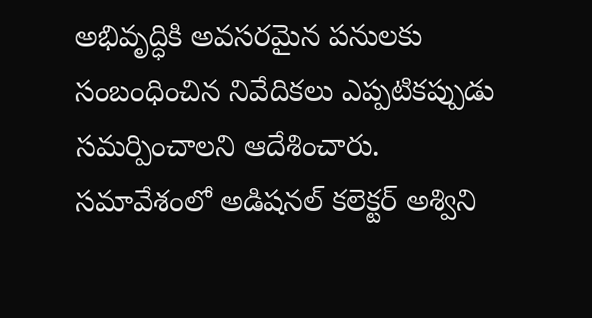అభివృద్ధికి అవసరమైన పనులకు సంబంధించిన నివేదికలు ఎప్పటికప్పుడు సమర్పించాలని ఆదేశించారు.
సమావేశంలో అడిషనల్ కలెక్టర్ అశ్విని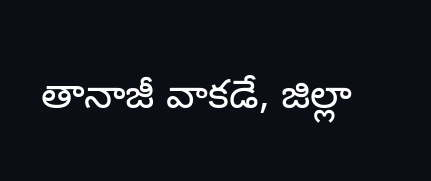తానాజీ వాకడే, జిల్లా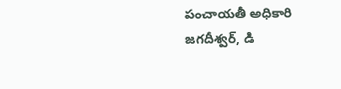పంచాయతీ అధికారి జగదీశ్వర్, డి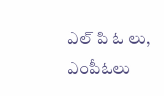ఎల్ పి ఓ లు, ఎంపీఓలు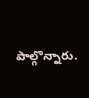పాల్గొన్నారు.